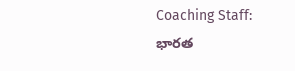Coaching Staff: భారత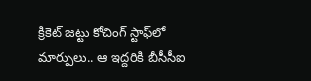క్రికెట్ జట్టు కోచింగ్ స్టాఫ్‌లో మార్పులు.. ఆ ఇద్దరికి బీసీసీఐ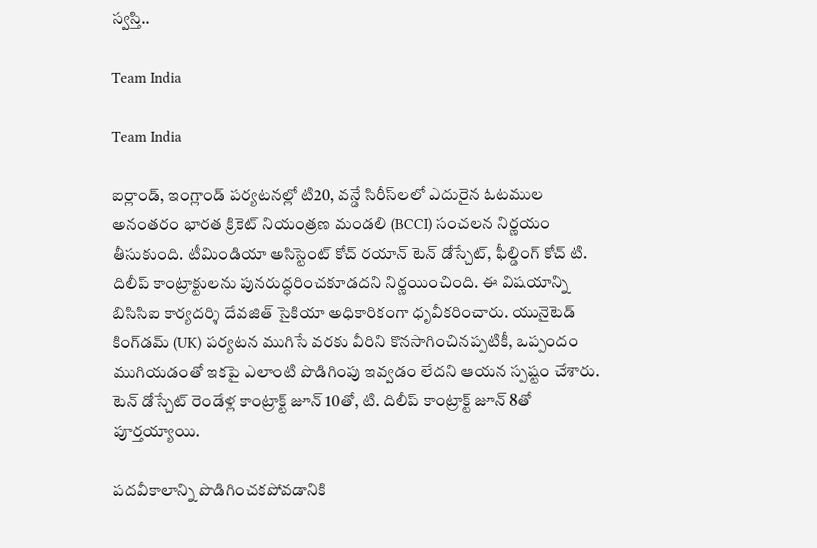స్వస్తి..

Team India

Team India

ఐర్లాండ్, ఇంగ్లాండ్ పర్యటనల్లో టి20, వన్డే సిరీస్‌లలో ఎదురైన ఓటముల అనంతరం భారత క్రికెట్ నియంత్రణ మం‌డలి (BCCI) సంచలన నిర్ణయం తీసుకుంది. టీమిండియా అసిస్టెంట్ కోచ్ రయాన్ టెన్ డోస్చేట్, ఫీల్డింగ్ కోచ్ టి. దిలీప్ కాంట్రాక్టులను పునరుద్ధరించకూడదని నిర్ణయించింది. ఈ విషయాన్ని బిసిసిఐ కార్యదర్శి దేవజిత్ సైకియా అధికారికంగా ధృవీకరించారు. యునైటెడ్ కింగ్‌డమ్ (UK) పర్యటన ముగిసే వరకు వీరిని కొనసాగించినప్పటికీ, ఒప్పందం ముగియడంతో ఇకపై ఎలాంటి పొడిగింపు ఇవ్వడం లేదని ఆయన స్పష్టం చేశారు. టెన్ డోస్చేట్ రెండేళ్ల కాంట్రాక్ట్ జూన్ 10తో, టి. దిలీప్ కాంట్రాక్ట్ జూన్ 8తో పూర్తయ్యాయి.

పదవీకాలాన్ని పొడిగించకపోవడానికి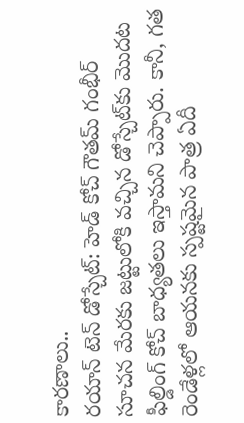కారణాలు..
రయాన్ టెన్ డోస్చేట్: హెడ్ కోచ్ గౌతమ్ గంభీర్ సూచన మేరకు జట్టులోకి వచ్చిన డోస్చేట్‌కు మొదట ఫీల్డింగ్ కోచ్ బాధ్యతలు ఇస్తామని చెప్పారు. కానీ, గత రెండేళ్లలో ఆయనకు స్పష్టమైన పాత్ర ఏదీ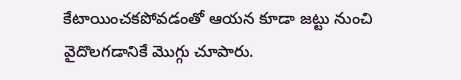కేటాయించకపోవడంతో ఆయన కూడా జట్టు నుంచి వైదొలగడానికే మొగ్గు చూపారు.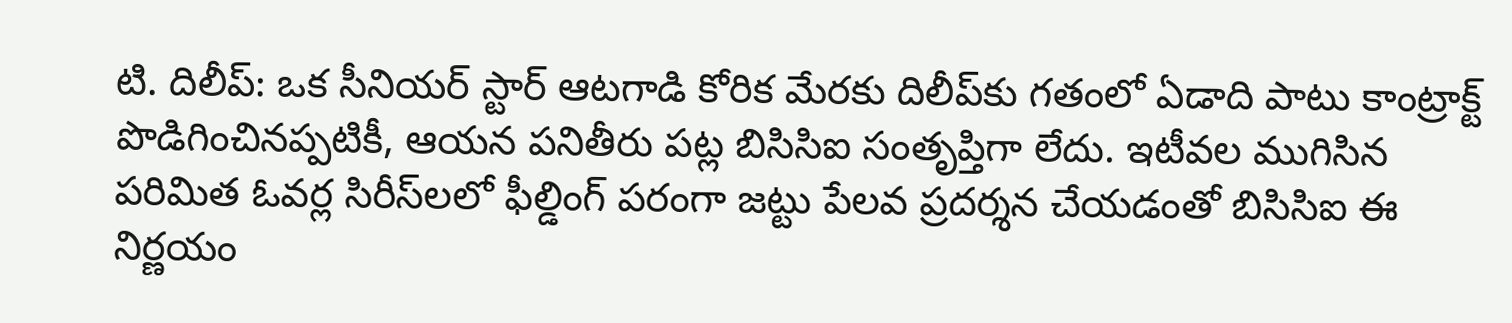టి. దిలీప్: ఒక సీనియర్ స్టార్ ఆటగాడి కోరిక మేరకు దిలీప్‌కు గతంలో ఏడాది పాటు కాంట్రాక్ట్ పొడిగించినప్పటికీ, ఆయన పనితీరు పట్ల బిసిసిఐ సంతృప్తిగా లేదు. ఇటీవల ముగిసిన పరిమిత ఓవర్ల సిరీస్‌లలో ఫీల్డింగ్ పరంగా జట్టు పేలవ ప్రదర్శన చేయడంతో బిసిసిఐ ఈ నిర్ణయం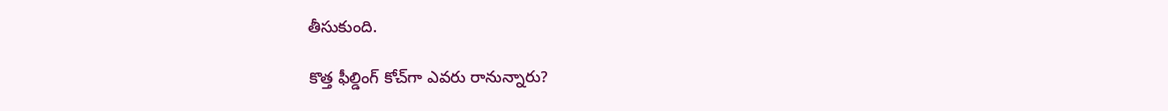తీసుకుంది.

కొత్త ఫీల్డింగ్ కోచ్‌గా ఎవరు రానున్నారు?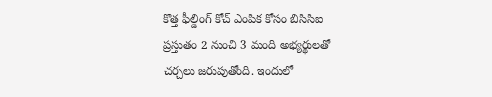కొత్త ఫీల్డింగ్ కోచ్ ఎంపిక కోసం బిసిసిఐ ప్రస్తుతం 2 నుంచి 3 మంది అభ్యర్థులతో చర్చలు జరుపుతోంది. ఇందులో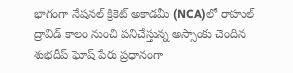భాగంగా నేషనల్ క్రికెట్ అకాడమీ (NCA)లో రాహుల్ ద్రావిడ్ కాలం నుంచి పనిచేస్తున్న అస్సాంకు చెందిన శుభదీప్ ఘోష్ పేరు ప్రధానంగా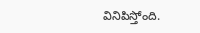వినిపిస్తోంది.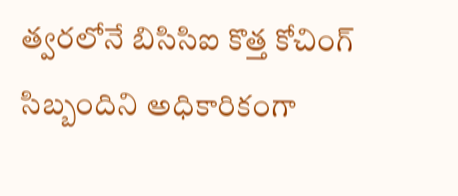త్వరలోనే బిసిసిఐ కొత్త కోచింగ్ సిబ్బందిని అధికారికంగా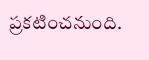ప్రకటించనుంది.